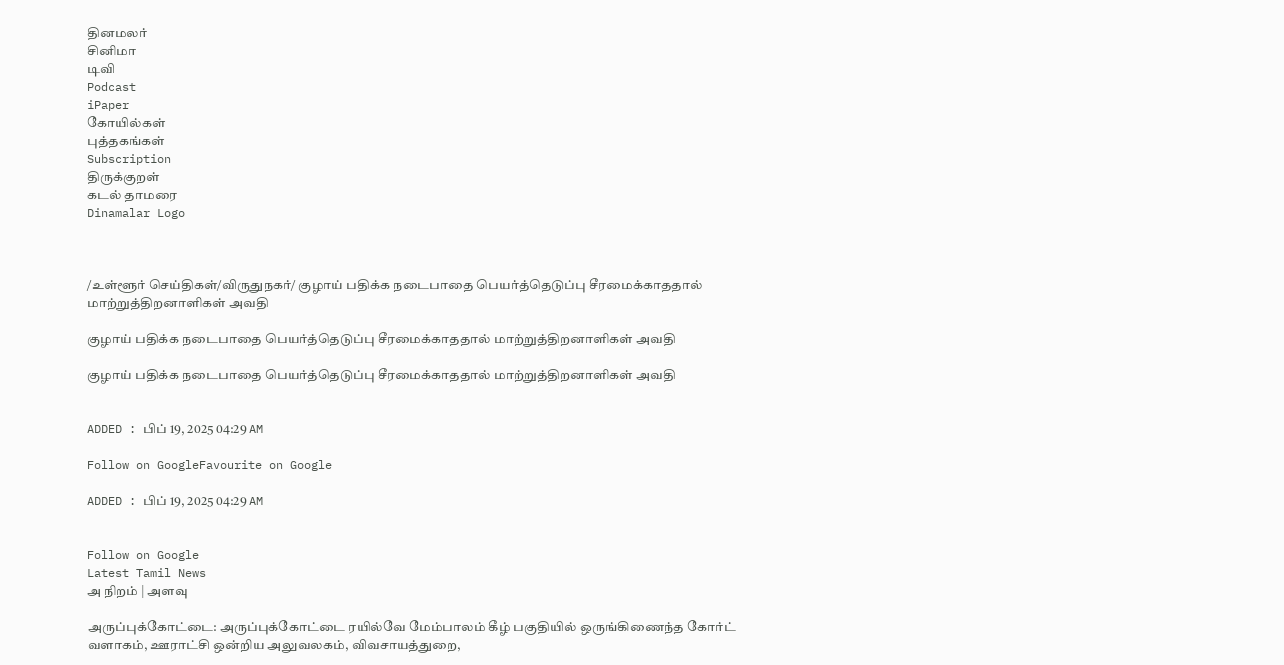தினமலர்
சினிமா
டிவி
Podcast
iPaper
கோயில்கள்
புத்தகங்கள்
Subscription
திருக்குறள்
கடல் தாமரை
Dinamalar Logo



/உள்ளூர் செய்திகள்/விருதுநகர்/ குழாய் பதிக்க நடைபாதை பெயர்த்தெடுப்பு சீரமைக்காததால் மாற்றுத்திறனாளிகள் அவதி

குழாய் பதிக்க நடைபாதை பெயர்த்தெடுப்பு சீரமைக்காததால் மாற்றுத்திறனாளிகள் அவதி

குழாய் பதிக்க நடைபாதை பெயர்த்தெடுப்பு சீரமைக்காததால் மாற்றுத்திறனாளிகள் அவதி


ADDED : பிப் 19, 2025 04:29 AM

Follow on GoogleFavourite on Google

ADDED : பிப் 19, 2025 04:29 AM


Follow on Google
Latest Tamil News
அ நிறம் | அளவு

அருப்புக்கோட்டை: அருப்புக்கோட்டை ரயில்வே மேம்பாலம் கீழ் பகுதியில் ஒருங்கிணைந்த கோர்ட் வளாகம், ஊராட்சி ஒன்றிய அலுவலகம், விவசாயத்துறை,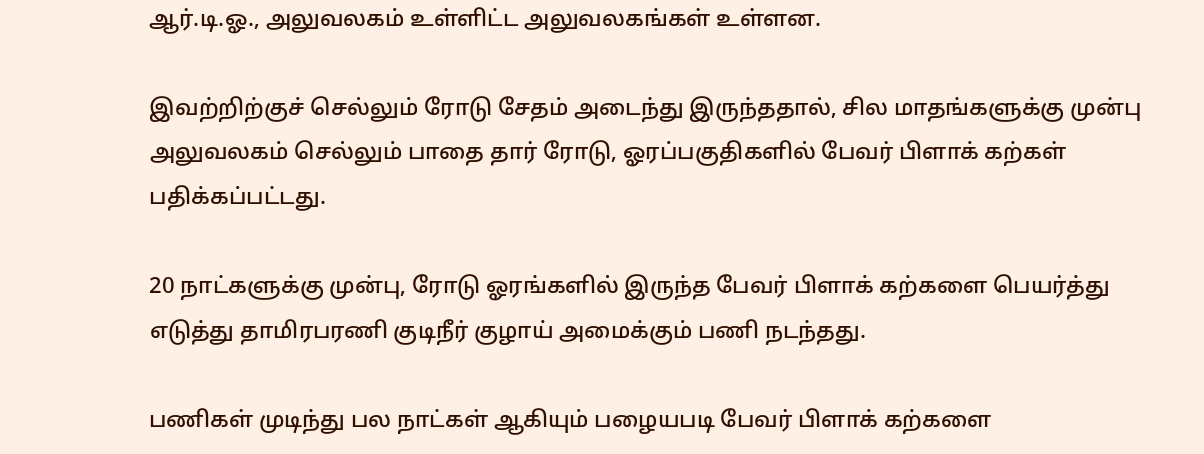ஆர்.டி.ஓ., அலுவலகம் உள்ளிட்ட அலுவலகங்கள் உள்ளன.

இவற்றிற்குச் செல்லும் ரோடு சேதம் அடைந்து இருந்ததால், சில மாதங்களுக்கு முன்பு அலுவலகம் செல்லும் பாதை தார் ரோடு, ஓரப்பகுதிகளில் பேவர் பிளாக் கற்கள் பதிக்கப்பட்டது.

20 நாட்களுக்கு முன்பு, ரோடு ஓரங்களில் இருந்த பேவர் பிளாக் கற்களை பெயர்த்து எடுத்து தாமிரபரணி குடிநீர் குழாய் அமைக்கும் பணி நடந்தது.

பணிகள் முடிந்து பல நாட்கள் ஆகியும் பழையபடி பேவர் பிளாக் கற்களை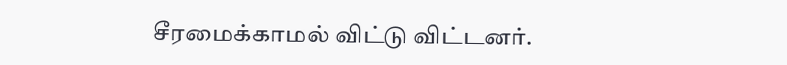சீரமைக்காமல் விட்டு விட்டனர்.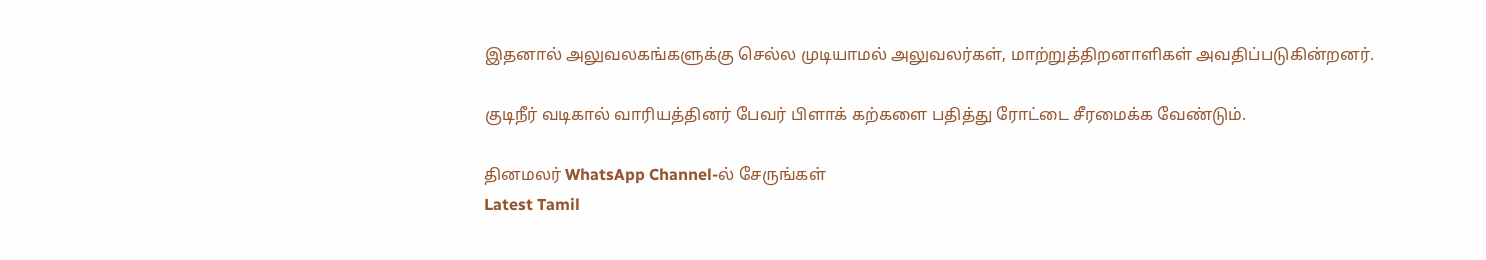இதனால் அலுவலகங்களுக்கு செல்ல முடியாமல் அலுவலர்கள், மாற்றுத்திறனாளிகள் அவதிப்படுகின்றனர்.

குடிநீர் வடிகால் வாரியத்தினர் பேவர் பிளாக் கற்களை பதித்து ரோட்டை சீரமைக்க வேண்டும்.

தினமலர் WhatsApp Channel-ல் சேருங்கள்
Latest Tamil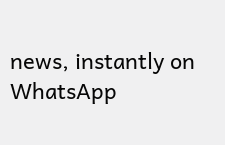news, instantly on WhatsApp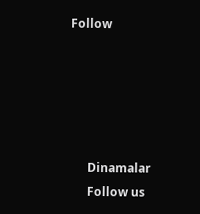Follow





      Dinamalar
      Follow us